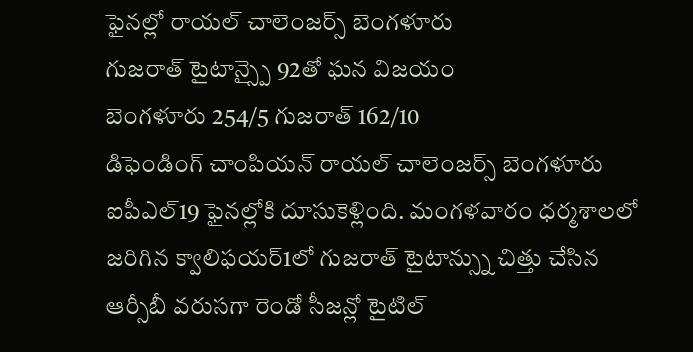ఫైనల్లో రాయల్ చాలెంజర్స్ బెంగళూరు
గుజరాత్ టైటాన్స్పై 92తో ఘన విజయం
బెంగళూరు 254/5 గుజరాత్ 162/10
డిఫెండింగ్ చాంపియన్ రాయల్ చాలెంజర్స్ బెంగళూరు ఐపీఎల్19 ఫైనల్లోకి దూసుకెళ్లింది. మంగళవారం ధర్మశాలలో జరిగిన క్వాలిఫయర్1లో గుజరాత్ టైటాన్స్ను చిత్తు చేసిన ఆర్సీబీ వరుసగా రెండో సీజన్లో టైటిల్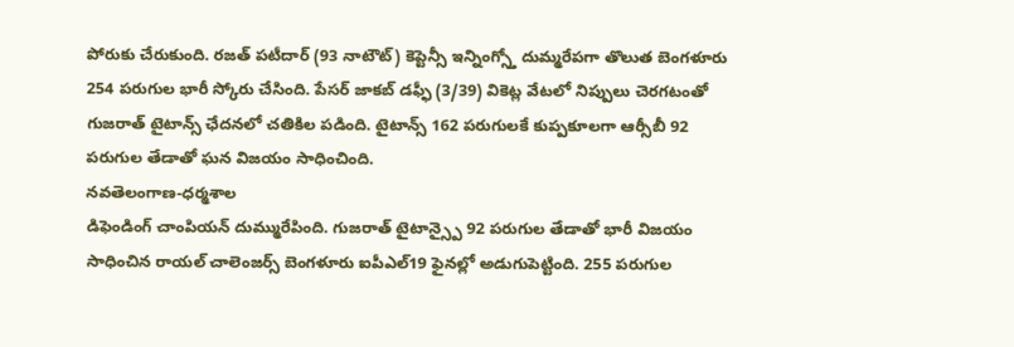పోరుకు చేరుకుంది. రజత్ పటీదార్ (93 నాటౌట్) కెప్టెన్సీ ఇన్నింగ్స్తో దుమ్మరేపగా తొలుత బెంగళూరు 254 పరుగుల భారీ స్కోరు చేసింది. పేసర్ జాకబ్ డఫ్ఫీ (3/39) వికెట్ల వేటలో నిప్పులు చెరగటంతో గుజరాత్ టైటాన్స్ ఛేదనలో చతికిల పడింది. టైటాన్స్ 162 పరుగులకే కుప్పకూలగా ఆర్సీబీ 92 పరుగుల తేడాతో ఘన విజయం సాధించింది.
నవతెలంగాణ-ధర్మశాల
డిఫెండింగ్ చాంపియన్ దుమ్మురేపింది. గుజరాత్ టైటాన్స్పై 92 పరుగుల తేడాతో భారీ విజయం సాధించిన రాయల్ చాలెంజర్స్ బెంగళూరు ఐపీఎల్19 ఫైనల్లో అడుగుపెట్టింది. 255 పరుగుల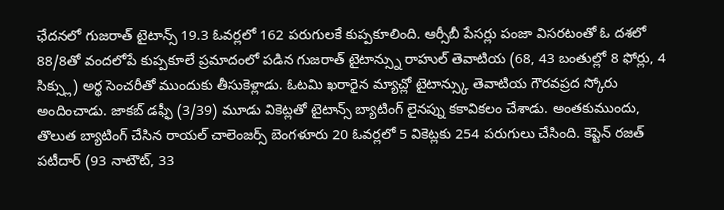ఛేదనలో గుజరాత్ టైటాన్స్ 19.3 ఓవర్లలో 162 పరుగులకే కుప్పకూలింది. ఆర్సీబీ పేసర్లు పంజా విసరటంతో ఓ దశలో 88/8తో వందలోపే కుప్పకూలే ప్రమాదంలో పడిన గుజరాత్ టైటాన్స్ను రాహుల్ తెవాటియ (68, 43 బంతుల్లో 8 ఫోర్లు, 4 సిక్స్లు) అర్థ సెంచరీతో ముందుకు తీసుకెళ్లాడు. ఓటమి ఖరారైన మ్యాచ్లో టైటాన్స్కు తెవాటియ గౌరవప్రద స్కోరు అందించాడు. జాకబ్ డఫ్ఫీ (3/39) మూడు వికెట్లతో టైటాన్స్ బ్యాటింగ్ లైనప్ను కకావికలం చేశాడు. అంతకుముందు, తొలుత బ్యాటింగ్ చేసిన రాయల్ చాలెంజర్స్ బెంగళూరు 20 ఓవర్లలో 5 వికెట్లకు 254 పరుగులు చేసింది. కెప్టెన్ రజత్ పటీదార్ (93 నాటౌట్, 33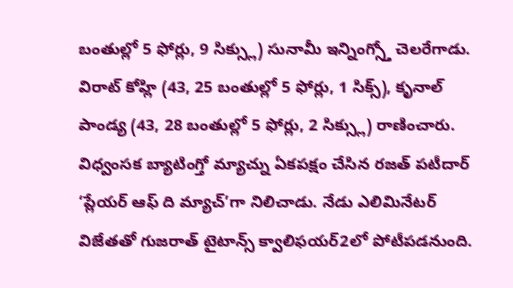బంతుల్లో 5 ఫోర్లు, 9 సిక్స్లు) సునామీ ఇన్నింగ్స్తో చెలరేగాడు. విరాట్ కోహ్లి (43, 25 బంతుల్లో 5 ఫోర్లు, 1 సిక్స్), కృనాల్ పాండ్య (43, 28 బంతుల్లో 5 ఫోర్లు, 2 సిక్స్లు) రాణించారు. విధ్వంసక బ్యాటింగ్తో మ్యాచ్ను ఏకపక్షం చేసిన రజత్ పటీదార్ ‘ప్లేయర్ ఆఫ్ ది మ్యాచ్’గా నిలిచాడు. నేడు ఎలిమినేటర్ విజేతతో గుజరాత్ టైటాన్స్ క్వాలిఫయర్2లో పోటీపడనుంది.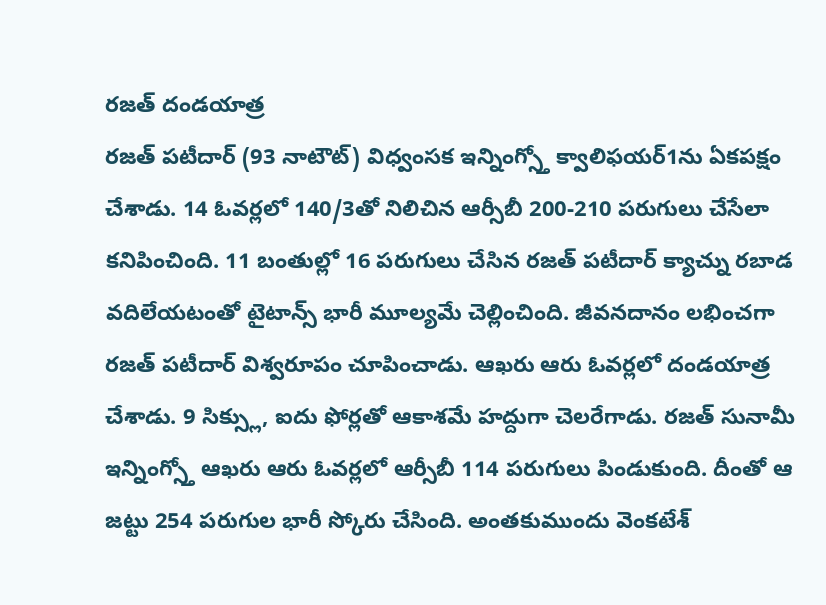రజత్ దండయాత్ర
రజత్ పటీదార్ (93 నాటౌట్) విధ్వంసక ఇన్నింగ్స్తో క్వాలిఫయర్1ను ఏకపక్షం చేశాడు. 14 ఓవర్లలో 140/3తో నిలిచిన ఆర్సీబీ 200-210 పరుగులు చేసేలా కనిపించింది. 11 బంతుల్లో 16 పరుగులు చేసిన రజత్ పటీదార్ క్యాచ్ను రబాడ వదిలేయటంతో టైటాన్స్ భారీ మూల్యమే చెల్లించింది. జీవనదానం లభించగా రజత్ పటీదార్ విశ్వరూపం చూపించాడు. ఆఖరు ఆరు ఓవర్లలో దండయాత్ర చేశాడు. 9 సిక్స్లు, ఐదు ఫోర్లతో ఆకాశమే హద్దుగా చెలరేగాడు. రజత్ సునామీ ఇన్నింగ్స్తో ఆఖరు ఆరు ఓవర్లలో ఆర్సీబీ 114 పరుగులు పిండుకుంది. దీంతో ఆ జట్టు 254 పరుగుల భారీ స్కోరు చేసింది. అంతకుముందు వెంకటేశ్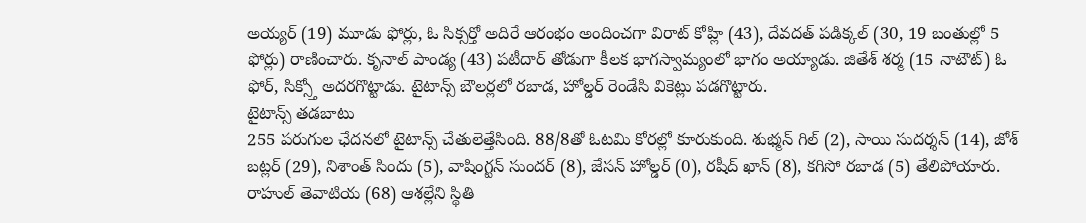అయ్యర్ (19) మూడు ఫోర్లు, ఓ సిక్సర్తో అదిరే ఆరంభం అందించగా విరాట్ కోహ్లి (43), దేవదత్ పడిక్కల్ (30, 19 బంతుల్లో 5 ఫోర్లు) రాణించారు. కృనాల్ పాండ్య (43) పటీదార్ తోడుగా కీలక భాగస్వామ్యంలో భాగం అయ్యాడు. జితేశ్ శర్మ (15 నాటౌట్) ఓ ఫోర్, సిక్స్తో అదరగొట్టాడు. టైటాన్స్ బౌలర్లలో రబాడ, హోల్డర్ రెండేసి వికెట్లు పడగొట్టారు.
టైటాన్స్ తడబాటు
255 పరుగుల ఛేదనలో టైటాన్స్ చేతులెత్తేసింది. 88/8తో ఓటమి కోరల్లో కూరుకుంది. శుభ్మన్ గిల్ (2), సాయి సుదర్శన్ (14), జోశ్ బట్లర్ (29), నిశాంత్ సిందు (5), వాషింగ్టన్ సుందర్ (8), జేసన్ హోల్డర్ (0), రషీద్ ఖాన్ (8), కగిసో రబాడ (5) తేలిపోయారు. రాహుల్ తెవాటియ (68) ఆశల్లేని స్థితి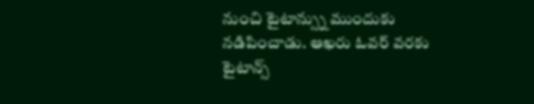నుంచి టైటాన్స్ను ముందుకు నడిపించాడు. ఆఖరు ఓవర్ వరకు టైటాన్స్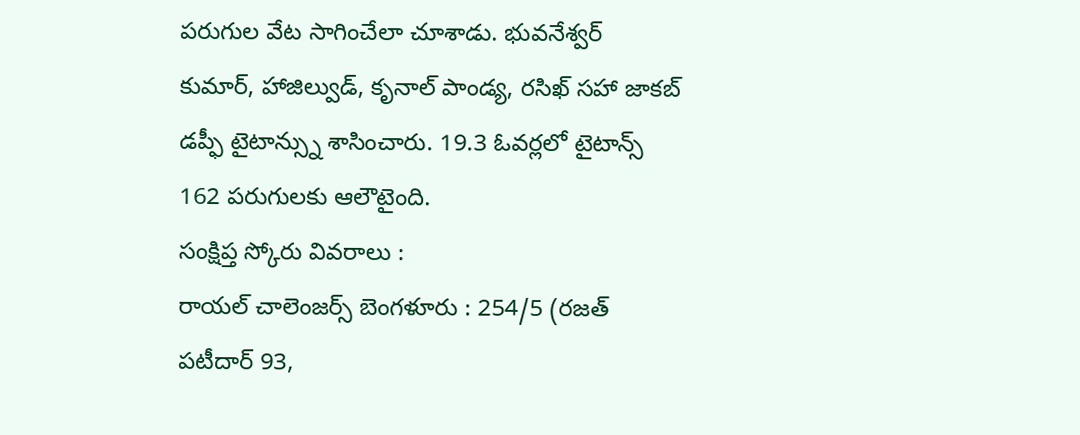పరుగుల వేట సాగించేలా చూశాడు. భువనేశ్వర్ కుమార్, హాజిల్వుడ్, కృనాల్ పాండ్య, రసిఖ్ సహా జాకబ్ డప్ఫీ టైటాన్స్ను శాసించారు. 19.3 ఓవర్లలో టైటాన్స్ 162 పరుగులకు ఆలౌటైంది.
సంక్షిప్త స్కోరు వివరాలు :
రాయల్ చాలెంజర్స్ బెంగళూరు : 254/5 (రజత్ పటీదార్ 93,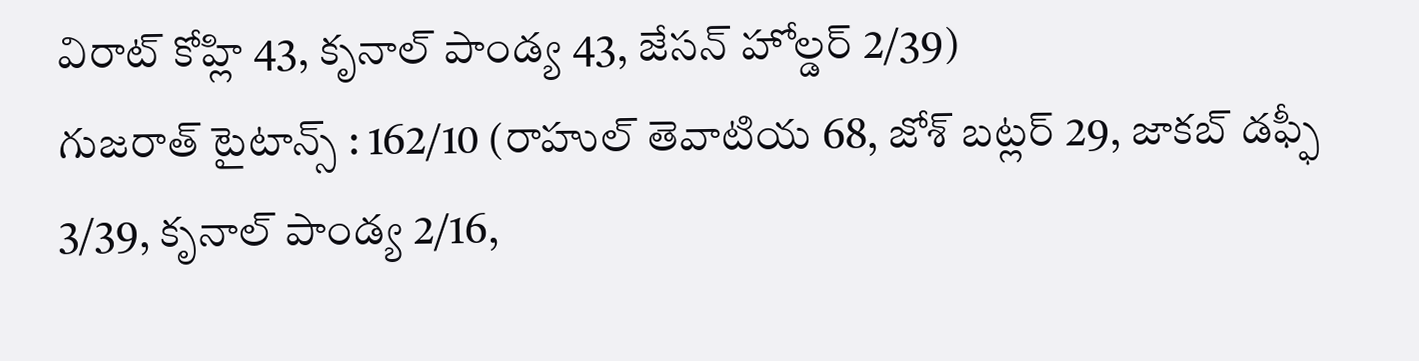విరాట్ కోహ్లి 43, కృనాల్ పాండ్య 43, జేసన్ హోల్డర్ 2/39)
గుజరాత్ టైటాన్స్ : 162/10 (రాహుల్ తెవాటియ 68, జోశ్ బట్లర్ 29, జాకబ్ డఫ్ఫీ 3/39, కృనాల్ పాండ్య 2/16,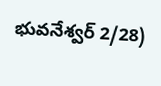భువనేశ్వర్ 2/28)